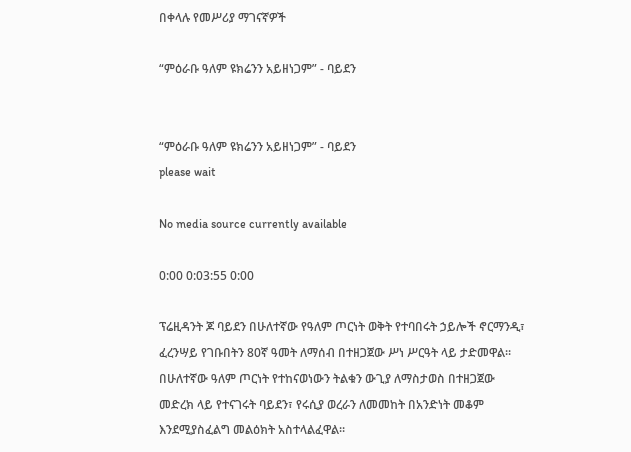በቀላሉ የመሥሪያ ማገናኛዎች

“ምዕራቡ ዓለም ዩክሬንን አይዘነጋም” - ባይደን


“ምዕራቡ ዓለም ዩክሬንን አይዘነጋም” - ባይደን
please wait

No media source currently available

0:00 0:03:55 0:00

ፕሬዚዳንት ጆ ባይደን በሁለተኛው የዓለም ጦርነት ወቅት የተባበሩት ኃይሎች ኖርማንዲ፣ ፈረንሣይ የገቡበትን 80ኛ ዓመት ለማሰብ በተዘጋጀው ሥነ ሥርዓት ላይ ታድመዋል። በሁለተኛው ዓለም ጦርነት የተከናወነውን ትልቁን ውጊያ ለማስታወስ በተዘጋጀው መድረክ ላይ የተናገሩት ባይደን፣ የሩሲያ ወረራን ለመመከት በአንድነት መቆም እንደሚያስፈልግ መልዕክት አስተላልፈዋል።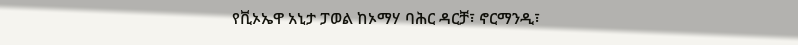የቪኦኤዋ አኒታ ፓወል ከኦማሃ ባሕር ዳርቻ፣ ኖርማንዲ፣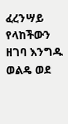ፈረንሣይ የላከችውን ዘገባ እንግዱ ወልዴ ወደ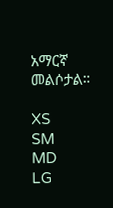አማርኛ መልሶታል።

XS
SM
MD
LG